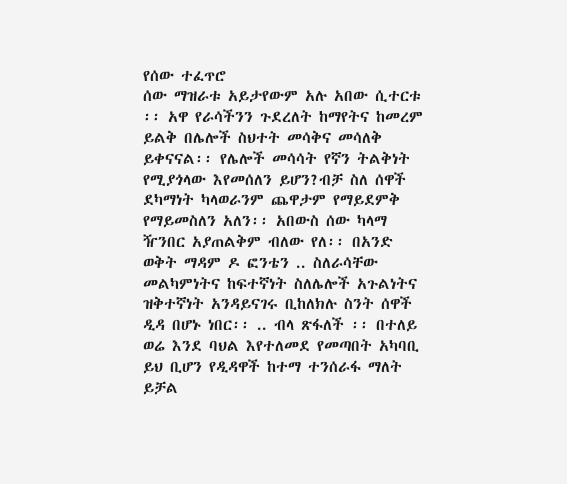የሰው ተፈጥሮ
ሰው ማዝራቱ አይታየውም አሉ አበው ሲተርቱ ፡፡ አዋ የራሳችንን ጉደረለት ከማየትና ከመረም ይልቅ በሌሎች ስህተት መሳቅና መሳለቅ ይቀናናል፡፡ የሌሎች መሳሳት የኛን ትልቅነት የሚያጎላው እየመሰለን ይሆን?ብቻ ስለ ሰዋች ደካማነት ካላወራንም ጨዋታም የማይደምቅ የማይመስለን አለን፡፡ አበውስ ሰው ካላማ ዥንበር አያጠልቅም ብለው የለ፡፡ በአንድ ወቅት ማዳም ዶ ፎንቴን .. ስለራሳቸው መልካምነትና ከፍተኛነት ስለሌሎች አጉልነትና ዝቅተኛነት አንዳይናገሩ ቢከለክሉ ስንት ሰዋች ዲዳ በሆኑ ነበር፡፡ .. ብላ ጽፋለች ፡፡ በተለይ ወሬ እንደ ባህል እየተለመደ የመጣበት አካባቢ ይህ ቢሆን የዲዳዋች ከተማ ተንሰራፋ ማለት ይቻል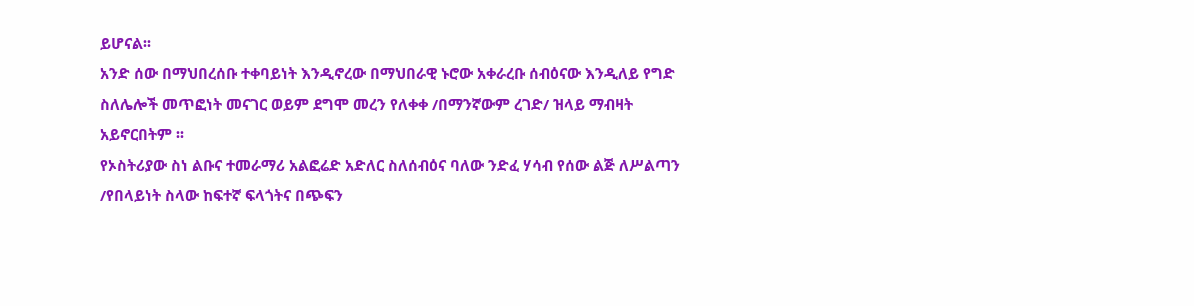ይሆናል፡፡
አንድ ሰው በማህበረሰቡ ተቀባይነት እንዲኖረው በማህበራዊ ኑሮው አቀራረቡ ሰብዕናው እንዲለይ የግድ ስለሌሎች መጥፎነት መናገር ወይም ደግሞ መረን የለቀቀ /በማንኛውም ረገድ/ ዝላይ ማብዛት አይኖርበትም ፡፡
የኦስትሪያው ስነ ልቡና ተመራማሪ አልፎሬድ አድለር ስለሰብዕና ባለው ንድፈ ሃሳብ የሰው ልጅ ለሥልጣን /የበላይነት ስላው ከፍተኛ ፍላጎትና በጭፍን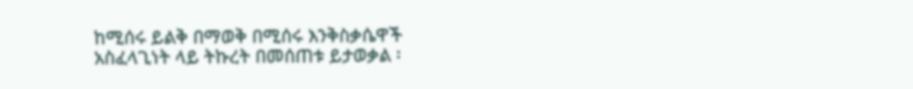ከሚሰሩ ይልቅ በማወቅ በሚሰሩ እንቅስቃሴዋች አስፈላጊነት ላይ ትኩረት በመሰጠቱ ይታወቃል ፡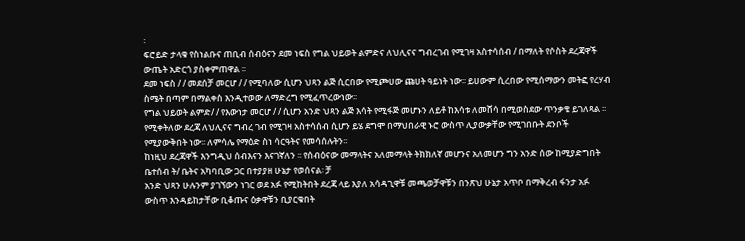፡
ፍሮይድ ታላቁ የስነልቡና ጠቢብ ሰብዕናን ደመ ነፍስ የግል ህይወት ልምድና ለህሊናና ግብረገብ የሚገዛ አስተሳሰብ / በማለት የሶስት ደረጃዋች ውጤት አድርጎ ያስቀምጠዋል ፡፡
ደመ ነፍስ / / መደሰቻ መርሆ / / የሚባለው ሲሆን ህጻን ልጅ ሲርበው የሚጮሀው ጩሀት ዓይነት ነው፡፡ ይሀውም ሲረበው የሚሰማውን መትፎ የረሃብ ስሜት በጣም በማልቀስ እንዲተወው ለማድረግ የሚፈጥረውነው፡፡
የግል ህይወት ልምድ/ / የእውነታ መርሆ / / ሲሆን አንድ ህጻን ልጅ እሳት የሚፋጅ መሆኑን ለይቶ ከእሳቱ ለመሸሳ በሚወስደው ጥንቃቄ ይገለጻል ፡፡
የሚቀትለው ደረጃ ለህሊናና ግብረ ገብ የሚገዛ አስተሳሰብ ሲሆን ይሄ ደግሞ በማህበራዊ ኑሮ ውስጥ ሊያውቃቸው የሚገበቡት ደንቦች የሚያውቅበት ነው፡፡ ለምሳሌ የማዕድ ስነ ሳርዓትና የመሳሰሉትን፡፡
ከነዚህ ደረጃዋች እንግዲህ ሰብእናን እናገኛለን ፡፡ የሰብዕናው መማላትና አለመማላት ትክክለኛ መሆንና አለመሆን ግን አንድ ሰው ከሚያድግበት ቤተሰብ ት/ ቤትና አካባቢው ጋር በተያያዘ ሁኔታ የወሰናል፡ ቻ
አንድ ህጻን ሁሉንም ያገኘውን ነገር ወደ አፉ የሚከትበት ደረጃ ላይ እያለ አሳዳጊዋቹ መጫወቻዋቹን በንጽህ ሁኔታ አጥቦ በማቅረብ ፋንታ አፉ ውስጥ እንዳይከታቸው ቢቆጡና ዕቃዋቹን ቢያርቁበት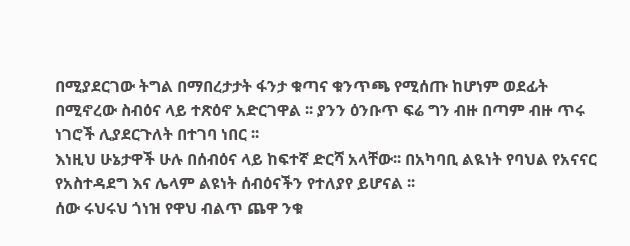በሚያደርገው ትግል በማበረታታት ፋንታ ቁጣና ቁንጥጫ የሚሰጡ ከሆነም ወደፊት በሚኖረው ስብዕና ላይ ተጽዕኖ አድርገዋል ፡፡ ያንን ዕንቡጥ ፍሬ ግን ብዙ በጣም ብዙ ጥሩ ነገሮች ሊያደርጉለት በተገባ ነበር ፡፡
እነዚህ ሁኔታዋች ሁሉ በሰብዕና ላይ ከፍተኛ ድርሻ አላቸው፡፡ በአካባቢ ልዪነት የባህል የአናናር የአስተዳደግ እና ሌላም ልዩነት ሰብዕናችን የተለያየ ይሆናል ፡፡
ሰው ሩህሩህ ጎነዝ የዋህ ብልጥ ጨዋ ንቁ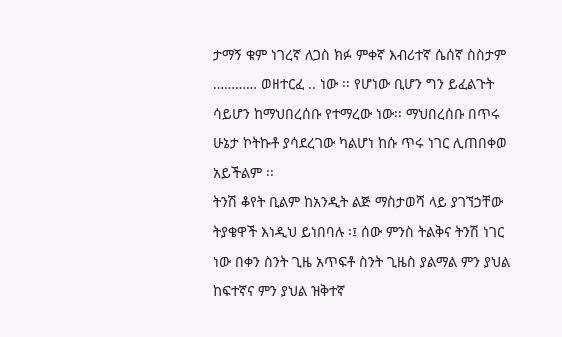ታማኝ ቁም ነገረኛ ለጋስ ክፉ ምቀኛ እብሪተኛ ሴሰኛ ስስታም ………… ወዘተርፈ .. ነው ፡፡ የሆነው ቢሆን ግን ይፈልጉት ሳይሆን ከማህበረሰቡ የተማረው ነው፡፡ ማህበረሰቡ በጥሩ ሁኔታ ኮትኩቶ ያሳደረገው ካልሆነ ከሱ ጥሩ ነገር ሊጠበቀወ አይችልም ፡፡
ትንሽ ቆየት ቢልም ከአንዲት ልጅ ማስታወሻ ላይ ያገኘኃቸው ትያቄዋች እነዲህ ይነበባሉ ፡፤ ሰው ምንስ ትልቅና ትንሽ ነገር ነው በቀን ስንት ጊዜ አጥፍቶ ስንት ጊዜስ ያልማል ምን ያህል ከፍተኛና ምን ያህል ዝቅተኛ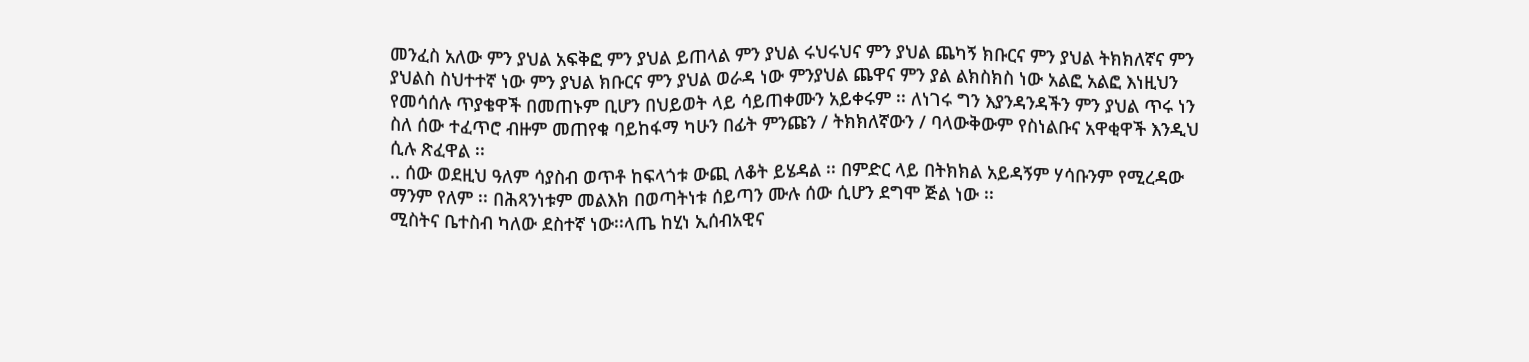መንፈስ አለው ምን ያህል አፍቅፎ ምን ያህል ይጠላል ምን ያህል ሩህሩህና ምን ያህል ጨካኝ ክቡርና ምን ያህል ትክክለኛና ምን ያህልስ ስህተተኛ ነው ምን ያህል ክቡርና ምን ያህል ወራዳ ነው ምንያህል ጨዋና ምን ያል ልክስክስ ነው አልፎ አልፎ እነዚህን የመሳሰሉ ጥያቄዋች በመጠኑም ቢሆን በህይወት ላይ ሳይጠቀሙን አይቀሩም ፡፡ ለነገሩ ግን እያንዳንዳችን ምን ያህል ጥሩ ነን
ስለ ሰው ተፈጥሮ ብዙም መጠየቁ ባይከፋማ ካሁን በፊት ምንጩን / ትክክለኛውን / ባላውቅውም የስነልቡና አዋቂዋች እንዲህ ሲሉ ጽፈዋል ፡፡
.. ሰው ወደዚህ ዓለም ሳያስብ ወጥቶ ከፍላጎቱ ውጪ ለቆት ይሄዳል ፡፡ በምድር ላይ በትክክል አይዳኝም ሃሳቡንም የሚረዳው ማንም የለም ፡፡ በሕጻንነቱም መልእክ በወጣትነቱ ሰይጣን ሙሉ ሰው ሲሆን ደግሞ ጅል ነው ፡፡
ሚስትና ቤተስብ ካለው ደስተኛ ነው፡፡ላጤ ከሂነ ኢሰብአዊና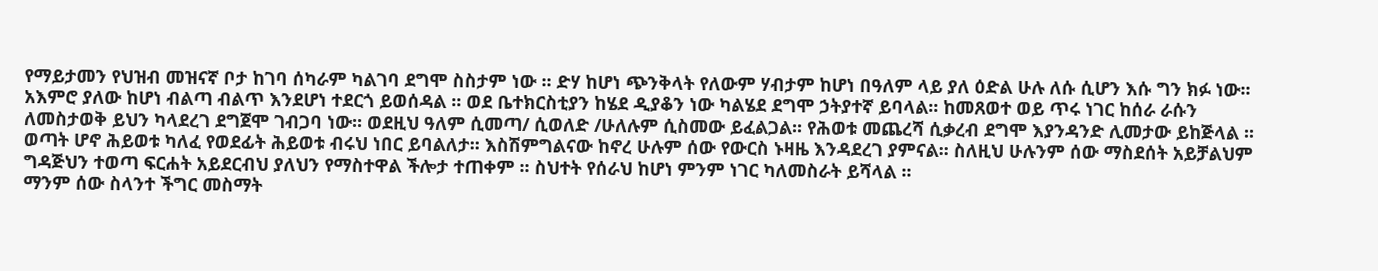የማይታመን የህዝብ መዝናኛ ቦታ ከገባ ሰካራም ካልገባ ደግሞ ስስታም ነው ፡፡ ድሃ ከሆነ ጭንቅላት የለውም ሃብታም ከሆነ በዓለም ላይ ያለ ዕድል ሁሉ ለሱ ሲሆን እሱ ግን ክፉ ነው፡፡ አእምሮ ያለው ከሆነ ብልጣ ብልጥ እንደሆነ ተደርጎ ይወሰዳል ፡፡ ወደ ቤተክርስቲያን ከሄደ ዲያቆን ነው ካልሄደ ደግሞ ኃትያተኛ ይባላል፡፡ ከመጸወተ ወይ ጥሩ ነገር ከሰራ ራሱን ለመስታወቅ ይህን ካላደረገ ደግጀሞ ገብጋባ ነው፡፡ ወደዚህ ዓለም ሲመጣ/ ሲወለድ /ሁለሉም ሲስመው ይፈልጋል፡፡ የሕወቱ መጨረሻ ሲቃረብ ደግሞ እያንዳንድ ሊመታው ይከጅላል ፡፡ ወጣት ሆኖ ሕይወቱ ካለፈ የወደፊት ሕይወቱ ብሩህ ነበር ይባልለታ፡፡ እስሽምግልናው ከኖረ ሁሉም ሰው የውርስ ኑዛዜ እንዳደረገ ያምናል፡፡ ስለዚህ ሁሉንም ሰው ማስደሰት አይቻልህም ግዳጅህን ተወጣ ፍርሐት አይደርብህ ያለህን የማስተዋል ችሎታ ተጠቀም ፡፡ ስህተት የሰራህ ከሆነ ምንም ነገር ካለመስራት ይሻላል ፡፡
ማንም ሰው ስላንተ ችግር መስማት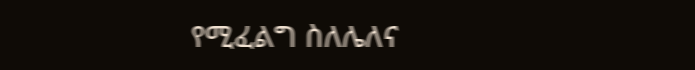የሚፈልግ ስለሌለና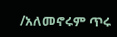/አለመኖሩም ጥሩ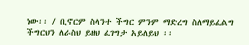ነው፡፡ / ቢኖርም ስላንተ ችግር ምንም ማድረግ ስለማይፈልግ ችግርህን ለራስህ ይዘህ ፈገግታ አይለይህ ፡፡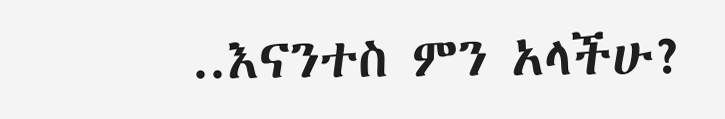..እናንተስ ምን አላችሁ?